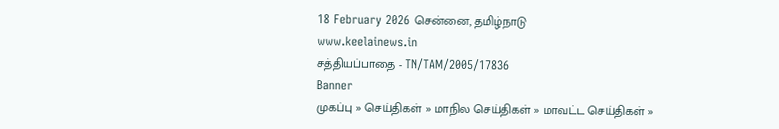18 February 2026 சென்னை, தமிழ்நாடு
www.keelainews.in
சத்தியப்பாதை - TN/TAM/2005/17836
Banner
முகப்பு » செய்திகள் » மாநில செய்திகள் » மாவட்ட செய்திகள் »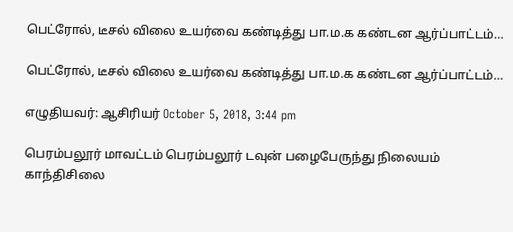பெட்ரோல், டீசல் விலை உயர்வை கண்டித்து பா.ம.க கண்டன ஆர்ப்பாட்டம்…

பெட்ரோல், டீசல் விலை உயர்வை கண்டித்து பா.ம.க கண்டன ஆர்ப்பாட்டம்…

எழுதியவர்: ஆசிரியர் October 5, 2018, 3:44 pm

பெரம்பலூர் மாவட்டம் பெரம்பலூர் டவுன் பழைபேருந்து நிலையம் காந்திசிலை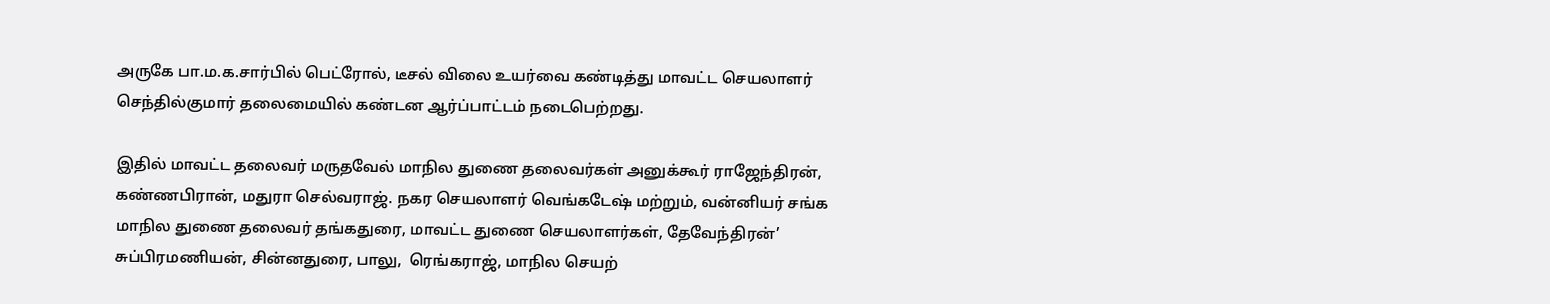அருகே பா.ம.க.சார்பில் பெட்ரோல், டீசல் விலை உயர்வை கண்டித்து மாவட்ட செயலாளர் செந்தில்குமார் தலைமையில் கண்டன ஆர்ப்பாட்டம் நடைபெற்றது.

இதில் மாவட்ட தலைவர் மருதவேல் மாநில துணை தலைவர்கள் அனுக்கூர் ராஜேந்திரன், கண்ணபிரான், மதுரா செல்வராஜ். நகர செயலாளர் வெங்கடேஷ் மற்றும், வன்னியர் சங்க மாநில துணை தலைவர் தங்கதுரை, மாவட்ட துணை செயலாளர்கள், தேவேந்திரன்’ சுப்பிரமணியன், சின்னதுரை, பாலு,  ரெங்கராஜ், மாநில செயற்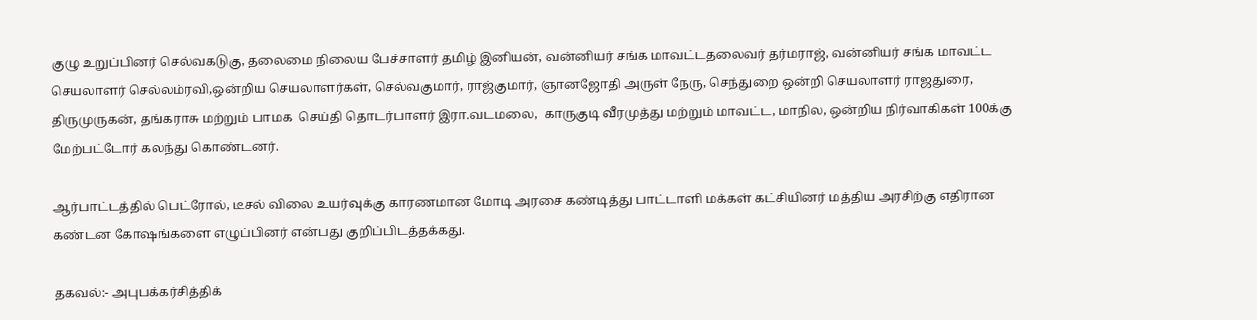குழு உறுப்பினர் செல்வகடுகு, தலைமை நிலைய பேச்சாளர் தமிழ் இனியன், வன்னியர் சங்க மாவட்டதலைவர் தர்மராஜ், வன்னியர் சங்க மாவட்ட செயலாளர் செல்லம்ரவி,ஒன்றிய செயலாளர்கள், செல்வகுமார், ராஜ்குமார், ஞானஜோதி அருள் நேரு, செந்துறை ஒன்றி செயலாளர் ராஜதுரை, திருமுருகன், தங்கராசு மற்றும் பாமக  செய்தி தொடர்பாளர் இரா.வடமலை,  காருகுடி வீரமுத்து மற்றும் மாவட்ட, மாநில, ஒன்றிய நிர்வாகிகள் 100க்கு மேற்பட்டோர் கலந்து கொண்டனர்.

ஆர்பாட்டத்தில் பெட்ரோல், டீசல் விலை உயர்வுக்கு காரணமான மோடி அரசை கண்டித்து பாட்டாளி மக்கள் கட்சியினர் மத்திய அரசிற்கு எதிரான கண்டன கோஷங்களை எழுப்பினர் என்பது குறிப்பிடத்தக்கது.

தகவல்:- அபுபக்கர்சித்திக்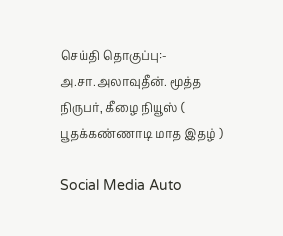செய்தி தொகுப்பு:- அ.சா.அலாவுதீன். மூத்த நிருபர், கீழை நியூஸ் ( பூதக்கண்ணாடி மாத இதழ் )

Social Media Auto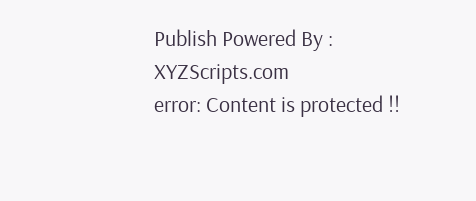Publish Powered By : XYZScripts.com
error: Content is protected !!